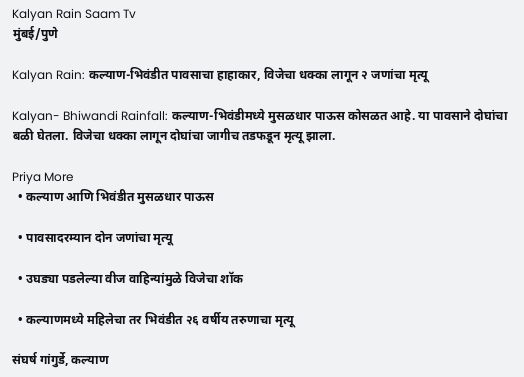Kalyan Rain Saam Tv
मुंबई/पुणे

Kalyan Rain: कल्याण-भिवंडीत पावसाचा हाहाकार, विजेचा धक्का लागून २ जणांचा मृत्यू

Kalyan- Bhiwandi Rainfall: कल्याण-भिवंडीमध्ये मुसळधार पाऊस कोसळत आहे. या पावसाने दोघांचा बळी घेतला. विजेचा धक्का लागून दोघांचा जागीच तडफडून मृत्यू झाला.

Priya More
  • कल्याण आणि भिवंडीत मुसळधार पाऊस

  • पावसादरम्यान दोन जणांचा मृत्यू

  • उघड्या पडलेल्या वीज वाहिन्यांमुळे विजेचा शॉक

  • कल्याणमध्ये महिलेचा तर भिवंडीत २६ वर्षीय तरुणाचा मृत्यू

संघर्ष गांगुर्डे, कल्याण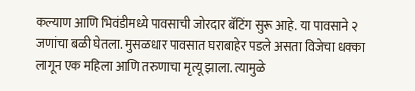कल्याण आणि भिवंडीमध्ये पावसाची जोरदार बॅटिंग सुरू आहे. या पावसाने २ जणांचा बळी घेतला. मुसळधार पावसात घराबाहेर पडले असता विजेचा धक्का लागून एक महिला आणि तरुणाचा मृत्यू झाला. त्यामुळे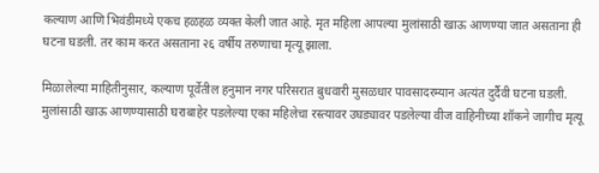कल्याण आणि भिवंडीमध्ये एकच हळहळ व्यक्त केली जात आहे. मृत महिला आपल्या मुलांसाठी खाऊ आणण्या जात असताना ही घटना घडली. तर काम करत असताना २६ वर्षीय तरुणाचा मृत्यू झाला.

मिळालेल्या माहितीनुसार, कल्याण पूर्वेतील हनुमान नगर परिसरात बुधवारी मुसळधार पावसादरम्यान अत्यंत दुर्दैवी घटना घडली. मुलांसाठी खाऊ आणण्यासाठी घराबाहेर पडलेल्या एका महिलेचा रस्त्यावर उघड्यावर पडलेल्या वीज वाहिनीच्या शॉकने जागीच मृत्यू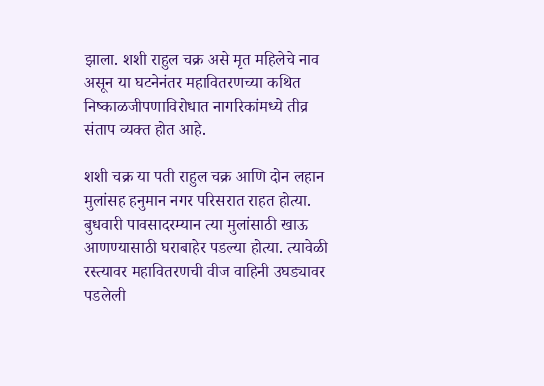झाला. शशी राहुल चक्र असे मृत महिलेचे नाव असून या घटनेनंतर महावितरणच्या कथित निष्काळजीपणाविरोधात नागरिकांमध्ये तीव्र संताप व्यक्त होत आहे.

शशी चक्र या पती राहुल चक्र आणि दोन लहान मुलांसह हनुमान नगर परिसरात राहत होत्या. बुधवारी पावसादरम्यान त्या मुलांसाठी खाऊ आणण्यासाठी घराबाहेर पडल्या होत्या. त्यावेळी रस्त्यावर महावितरणची वीज वाहिनी उघड्यावर पडलेली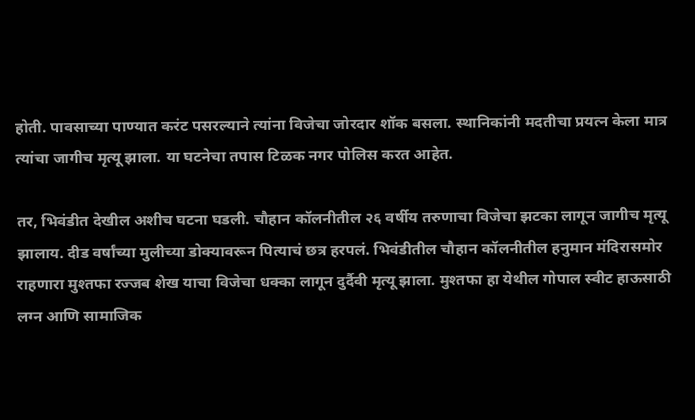होती. पावसाच्या पाण्यात करंट पसरल्याने त्यांना विजेचा जोरदार शॉक बसला. स्थानिकांनी मदतीचा प्रयत्न केला मात्र त्यांचा जागीच मृत्यू झाला. या घटनेचा तपास टिळक नगर पोलिस करत आहेत.

तर, भिवंडीत देखील अशीच घटना घडली. चौहान कॉलनीतील २६ वर्षीय तरुणाचा विजेचा झटका लागून जागीच मृत्यू झालाय. दीड वर्षांच्या मुलीच्या डोक्यावरून पित्याचं छत्र हरपलं. भिवंडीतील चौहान कॉलनीतील हनुमान मंदिरासमोर राहणारा मुश्तफा रज्जब शेख याचा विजेचा धक्का लागून दुर्दैवी मृत्यू झाला. मुश्तफा हा येथील गोपाल स्वीट हाऊसाठी लग्न आणि सामाजिक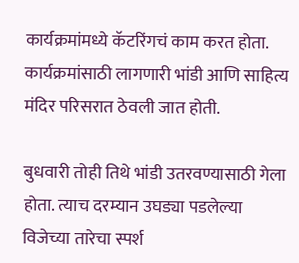कार्यक्रमांमध्ये कॅटरिंगचं काम करत होता. कार्यक्रमांसाठी लागणारी भांडी आणि साहित्य मंदिर परिसरात ठेवली जात होती.

बुधवारी तोही तिथे भांडी उतरवण्यासाठी गेला होता. त्याच दरम्यान उघड्या पडलेल्या विजेच्या तारेचा स्पर्श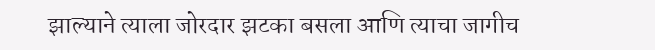झाल्याने त्याला जोरदार झटका बसला आणि त्याचा जागीच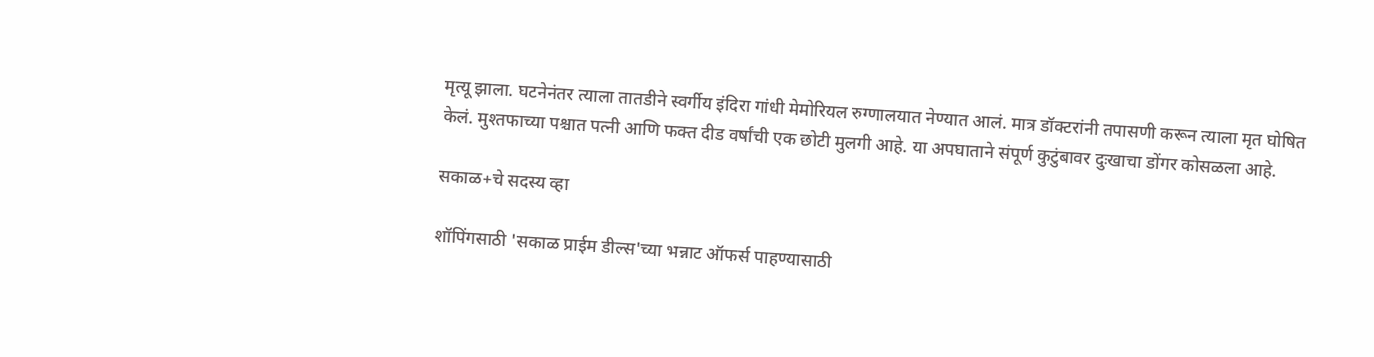मृत्यू झाला. घटनेनंतर त्याला तातडीने स्वर्गीय इंदिरा गांधी मेमोरियल रुग्णालयात नेण्यात आलं. मात्र डॉक्टरांनी तपासणी करून त्याला मृत घोषित केलं. मुश्तफाच्या पश्चात पत्नी आणि फक्त दीड वर्षांची एक छोटी मुलगी आहे. या अपघाताने संपूर्ण कुटुंबावर दुःखाचा डोंगर कोसळला आहे.

सकाळ+चे सदस्य व्हा

शॉपिंगसाठी 'सकाळ प्राईम डील्स'च्या भन्नाट ऑफर्स पाहण्यासाठी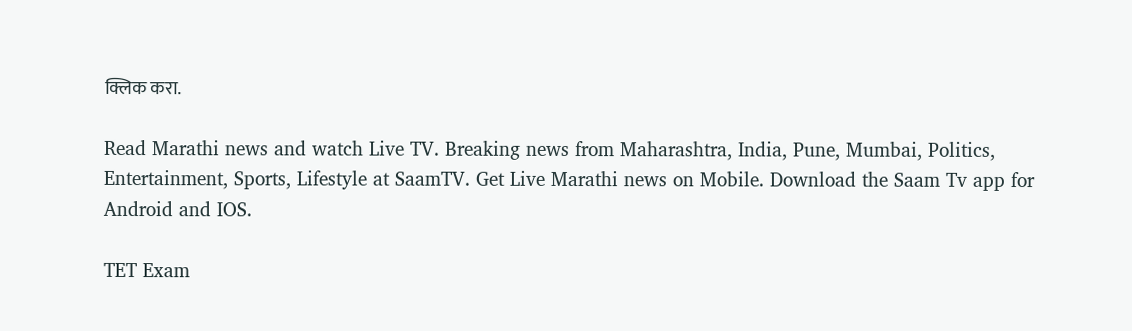क्लिक करा.

Read Marathi news and watch Live TV. Breaking news from Maharashtra, India, Pune, Mumbai, Politics, Entertainment, Sports, Lifestyle at SaamTV. Get Live Marathi news on Mobile. Download the Saam Tv app for Android and IOS.

TET Exam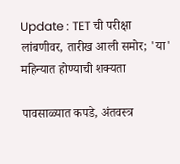Update : TET ची परीक्षा लांबणीवर, तारीख आली समोर; 'या' महिन्यात होण्याची शक्यता

पावसाळ्यात कपडे, अंतवस्त्र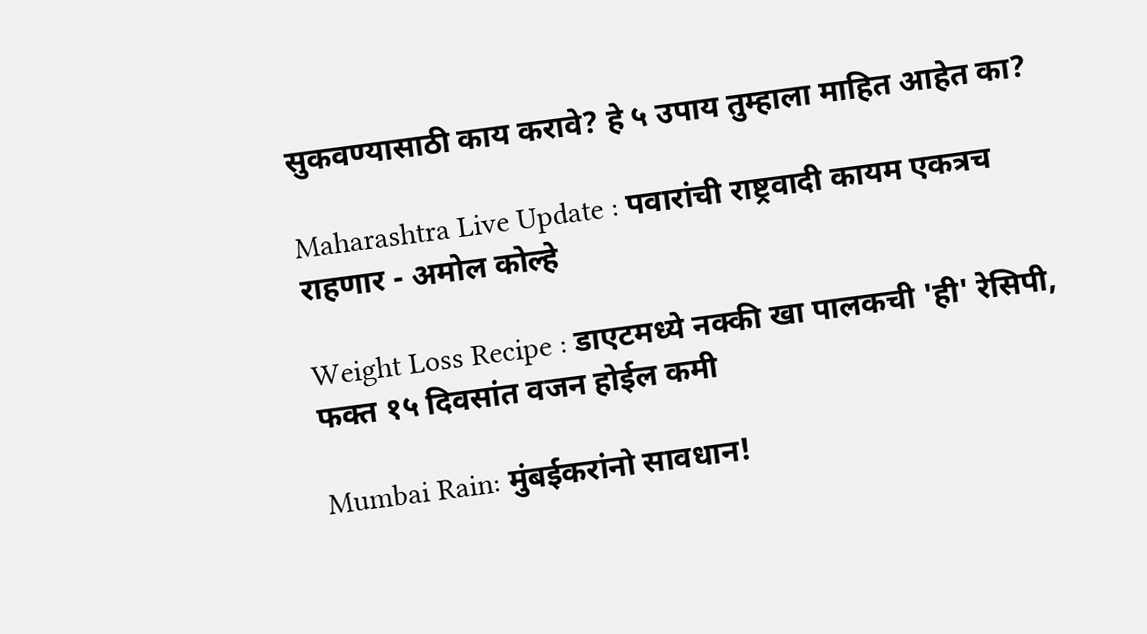सुकवण्यासाठी काय करावे? हे ५ उपाय तुम्हाला माहित आहेत का?

Maharashtra Live Update : पवारांची राष्ट्रवादी कायम एकत्रच राहणार - अमोल कोल्हे

Weight Loss Recipe : डाएटमध्ये नक्की खा पालकची 'ही' रेसिपी, फक्त १५ दिवसांत वजन होईल कमी

Mumbai Rain: मुंबईकरांनो सावधान!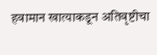हवामान खात्याकडून अतिवृष्टीचा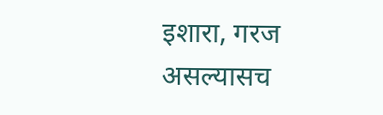इशारा, गरज असल्यासच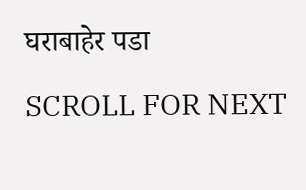घराबाहेर पडा

SCROLL FOR NEXT